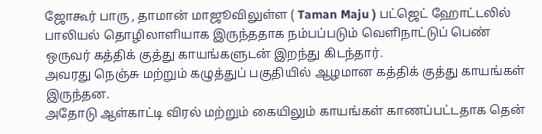ஜோகூர் பாரு , தாமான் மாஜூவிலுள்ள ( Taman Maju ) பட்ஜெட் ஹோட்டலில் பாலியல் தொழிலாளியாக இருந்ததாக நம்பப்படும் வெளிநாட்டுப் பெண் ஒருவர் கத்திக் குத்து காயங்களுடன் இறந்து கிடந்தார்.
அவரது நெஞ்சு மற்றும் கழுத்துப் பகுதியில் ஆழமான கத்திக் குத்து காயங்கள் இருந்தன.
அதோடு ஆள்காட்டி விரல் மற்றும் கையிலும் காயங்கள் காணப்பட்டதாக தென்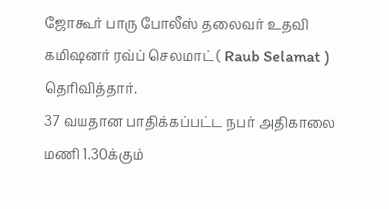ஜோகூர் பாரு போலீஸ் தலைவர் உதவி கமிஷனர் ரவ்ப் செலமாட் ( Raub Selamat ) தெரிவித்தார்.
37 வயதான பாதிக்கப்பட்ட நபர் அதிகாலை மணி 1.30க்கும்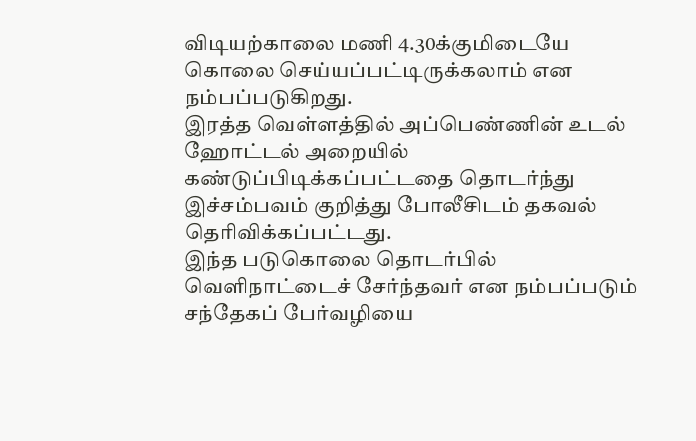விடியற்காலை மணி 4.30க்குமிடையே கொலை செய்யப்பட்டிருக்கலாம் என நம்பப்படுகிறது.
இரத்த வெள்ளத்தில் அப்பெண்ணின் உடல் ஹோட்டல் அறையில் கண்டுப்பிடிக்கப்பட்டதை தொடர்ந்து இச்சம்பவம் குறித்து போலீசிடம் தகவல் தெரிவிக்கப்பட்டது.
இந்த படுகொலை தொடர்பில் வெளிநாட்டைச் சேர்ந்தவர் என நம்பப்படும் சந்தேகப் பேர்வழியை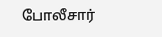போலீசார்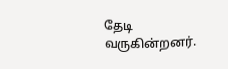தேடி வருகின்றனர்.